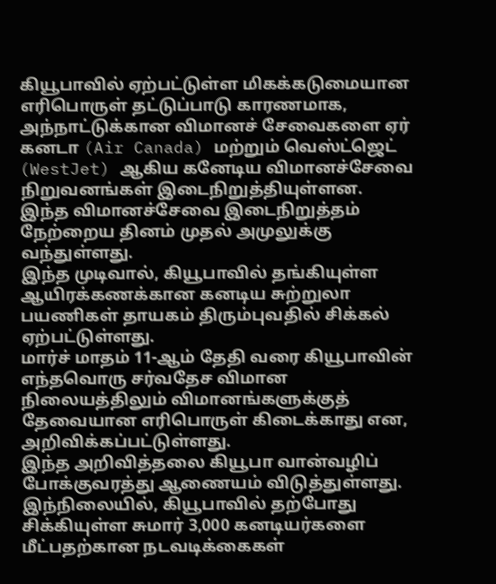கியூபாவில் ஏற்பட்டுள்ள மிகக்கடுமையான எரிபொருள் தட்டுப்பாடு காரணமாக, அந்நாட்டுக்கான விமானச் சேவைகளை ஏர் கனடா (Air Canada) மற்றும் வெஸ்ட்ஜெட் (WestJet) ஆகிய கனேடிய விமானச்சேவை நிறுவனங்கள் இடைநிறுத்தியுள்ளன.
இந்த விமானச்சேவை இடைநிறுத்தம் நேற்றைய தினம் முதல் அமுலுக்கு வந்துள்ளது.
இந்த முடிவால், கியூபாவில் தங்கியுள்ள ஆயிரக்கணக்கான கனடிய சுற்றுலா பயணிகள் தாயகம் திரும்புவதில் சிக்கல் ஏற்பட்டுள்ளது.
மார்ச் மாதம் 11-ஆம் தேதி வரை கியூபாவின் எந்தவொரு சர்வதேச விமான நிலையத்திலும் விமானங்களுக்குத் தேவையான எரிபொருள் கிடைக்காது என, அறிவிக்கப்பட்டுள்ளது.
இந்த அறிவித்தலை கியூபா வான்வழிப் போக்குவரத்து ஆணையம் விடுத்துள்ளது.
இந்நிலையில், கியூபாவில் தற்போது சிக்கியுள்ள சுமார் 3,000 கனடியர்களை மீட்பதற்கான நடவடிக்கைகள்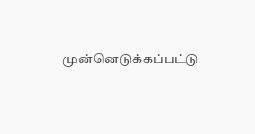முன்னெடுக்கப்பட்டு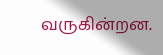வருகின்றன.